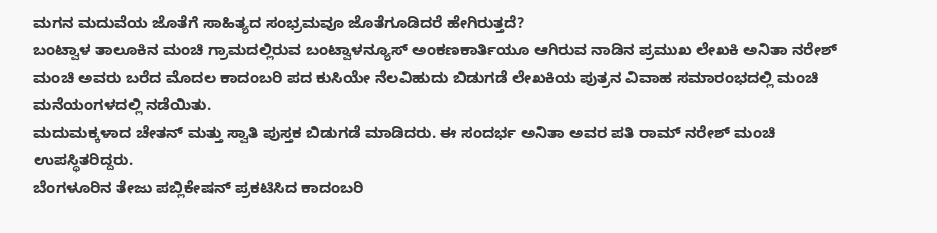ಮಗನ ಮದುವೆಯ ಜೊತೆಗೆ ಸಾಹಿತ್ಯದ ಸಂಭ್ರಮವೂ ಜೊತೆಗೂಡಿದರೆ ಹೇಗಿರುತ್ತದೆ?
ಬಂಟ್ವಾಳ ತಾಲೂಕಿನ ಮಂಚಿ ಗ್ರಾಮದಲ್ಲಿರುವ ಬಂಟ್ವಾಳನ್ಯೂಸ್ ಅಂಕಣಕಾರ್ತಿಯೂ ಆಗಿರುವ ನಾಡಿನ ಪ್ರಮುಖ ಲೇಖಕಿ ಅನಿತಾ ನರೇಶ್ ಮಂಚಿ ಅವರು ಬರೆದ ಮೊದಲ ಕಾದಂಬರಿ ಪದ ಕುಸಿಯೇ ನೆಲವಿಹುದು ಬಿಡುಗಡೆ ಲೇಖಕಿಯ ಪುತ್ರನ ವಿವಾಹ ಸಮಾರಂಭದಲ್ಲಿ ಮಂಚಿ ಮನೆಯಂಗಳದಲ್ಲಿ ನಡೆಯಿತು.
ಮದುಮಕ್ಕಳಾದ ಚೇತನ್ ಮತ್ತು ಸ್ವಾತಿ ಪುಸ್ತಕ ಬಿಡುಗಡೆ ಮಾಡಿದರು. ಈ ಸಂದರ್ಭ ಅನಿತಾ ಅವರ ಪತಿ ರಾಮ್ ನರೇಶ್ ಮಂಚಿ ಉಪಸ್ಥಿತರಿದ್ದರು.
ಬೆಂಗಳೂರಿನ ತೇಜು ಪಬ್ಲಿಕೇಷನ್ ಪ್ರಕಟಿಸಿದ ಕಾದಂಬರಿ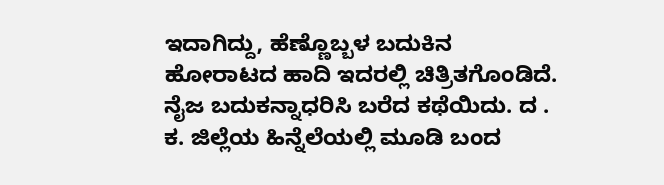ಇದಾಗಿದ್ದು, ಹೆಣ್ಣೊಬ್ಬಳ ಬದುಕಿನ ಹೋರಾಟದ ಹಾದಿ ಇದರಲ್ಲಿ ಚಿತ್ರಿತಗೊಂಡಿದೆ. ನೈಜ ಬದುಕನ್ನಾಧರಿಸಿ ಬರೆದ ಕಥೆಯಿದು. ದ . ಕ. ಜಿಲ್ಲೆಯ ಹಿನ್ನೆಲೆಯಲ್ಲಿ ಮೂಡಿ ಬಂದ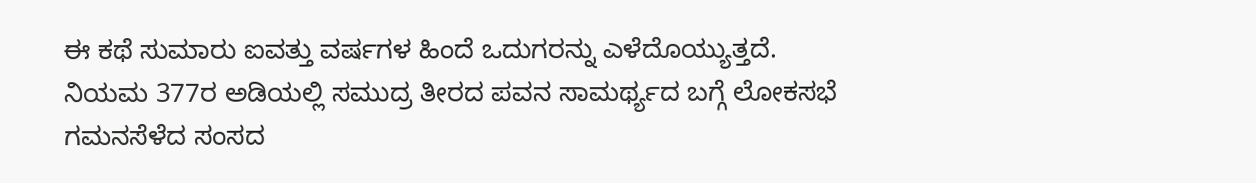ಈ ಕಥೆ ಸುಮಾರು ಐವತ್ತು ವರ್ಷಗಳ ಹಿಂದೆ ಒದುಗರನ್ನು ಎಳೆದೊಯ್ಯುತ್ತದೆ.
ನಿಯಮ 377ರ ಅಡಿಯಲ್ಲಿ ಸಮುದ್ರ ತೀರದ ಪವನ ಸಾಮರ್ಥ್ಯದ ಬಗ್ಗೆ ಲೋಕಸಭೆ ಗಮನಸೆಳೆದ ಸಂಸದ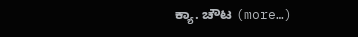ಕ್ಯಾ. ಚೌಟ (more…)